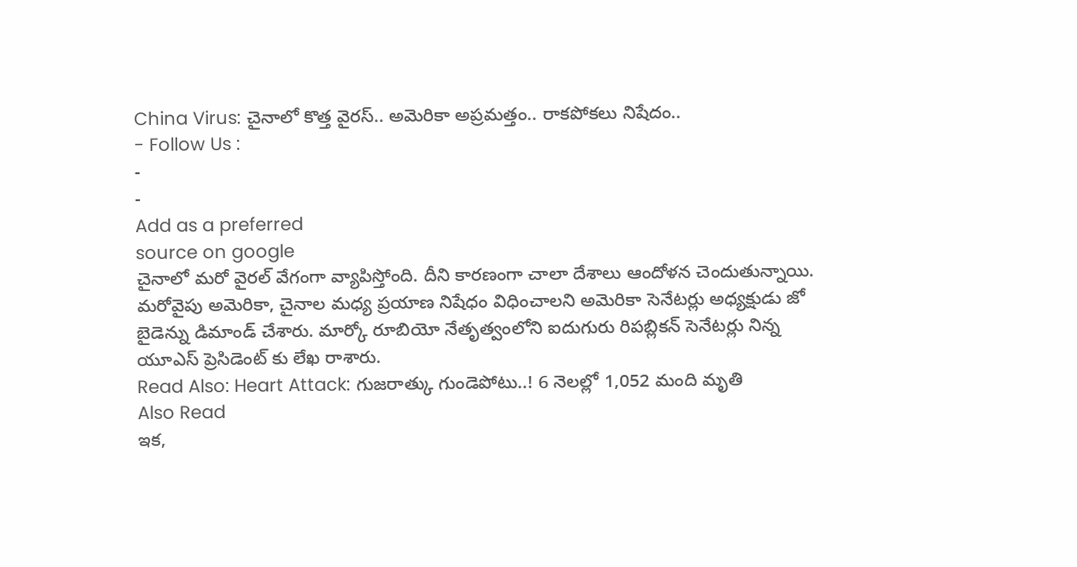China Virus: చైనాలో కొత్త వైరస్.. అమెరికా అప్రమత్తం.. రాకపోకలు నిషేదం..
- Follow Us :
-
-
Add as a preferred
source on google
చైనాలో మరో వైరల్ వేగంగా వ్యాపిస్తోంది. దీని కారణంగా చాలా దేశాలు ఆందోళన చెందుతున్నాయి. మరోవైపు అమెరికా, చైనాల మధ్య ప్రయాణ నిషేధం విధించాలని అమెరికా సెనేటర్లు అధ్యక్షుడు జో బైడెన్ను డిమాండ్ చేశారు. మార్కో రూబియో నేతృత్వంలోని ఐదుగురు రిపబ్లికన్ సెనేటర్లు నిన్న యూఎస్ ప్రెసిడెంట్ కు లేఖ రాశారు.
Read Also: Heart Attack: గుజరాత్కు గుండెపోటు..! 6 నెలల్లో 1,052 మంది మృతి
Also Read
ఇక,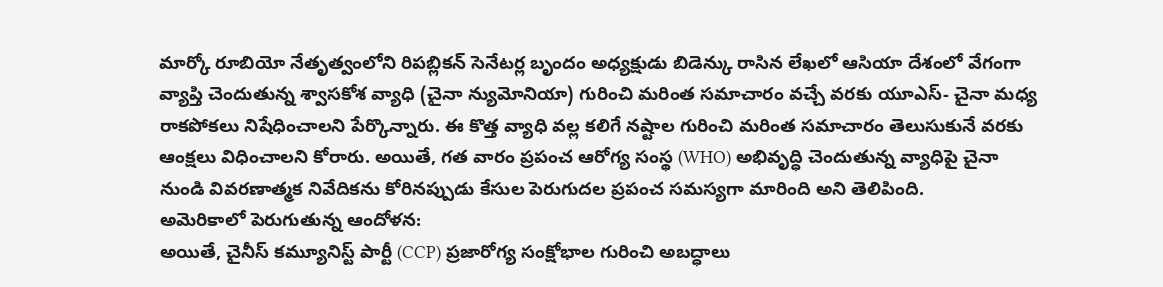మార్కో రూబియో నేతృత్వంలోని రిపబ్లికన్ సెనేటర్ల బృందం అధ్యక్షుడు బిడెన్కు రాసిన లేఖలో ఆసియా దేశంలో వేగంగా వ్యాప్తి చెందుతున్న శ్వాసకోశ వ్యాధి (చైనా న్యుమోనియా) గురించి మరింత సమాచారం వచ్చే వరకు యూఎస్- చైనా మధ్య రాకపోకలు నిషేధించాలని పేర్కొన్నారు. ఈ కొత్త వ్యాధి వల్ల కలిగే నష్టాల గురించి మరింత సమాచారం తెలుసుకునే వరకు ఆంక్షలు విధించాలని కోరారు. అయితే, గత వారం ప్రపంచ ఆరోగ్య సంస్థ (WHO) అభివృద్ధి చెందుతున్న వ్యాధిపై చైనా నుండి వివరణాత్మక నివేదికను కోరినప్పుడు కేసుల పెరుగుదల ప్రపంచ సమస్యగా మారింది అని తెలిపింది.
అమెరికాలో పెరుగుతున్న ఆందోళన:
అయితే, చైనీస్ కమ్యూనిస్ట్ పార్టీ (CCP) ప్రజారోగ్య సంక్షోభాల గురించి అబద్ధాలు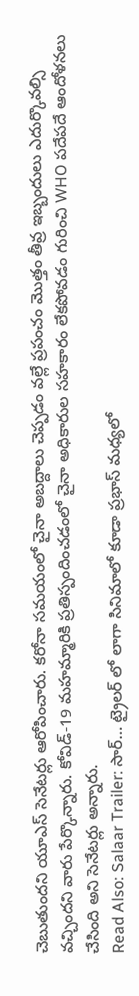చెబుతుందని యూఎస్ సెనేటర్లు ఆరోపించారు. కరోనా సమయంలో చైనా అబద్దాలు చెప్పడం వల్లే ప్రపంచం మొత్తం తీవ్ర ఇబ్బందులు ఎదుర్కొవల్సి వచ్చిందని వారు పేర్కొన్నారు. కోవిడ్-19 మహమ్మారికి ప్రతిస్పందించడంలో చైనా అధికారుల సహకారం లేకపోవడం గురించి WHO పదేపదే ఆందోళనలు చేసింది అని సెనేటర్లు అన్నారు.
Read Also: Salaar Trailer: సార్… ట్రైలర్ లో లాగా సినిమాలో కూడా ప్రభాస్ మధ్యలో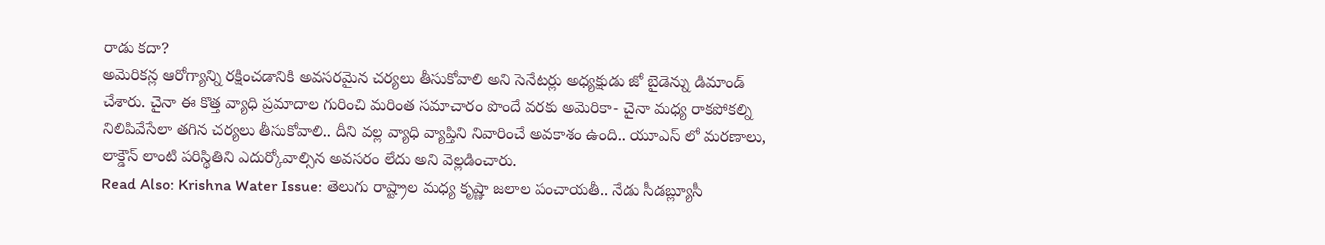రాడు కదా?
అమెరికన్ల ఆరోగ్యాన్ని రక్షించడానికి అవసరమైన చర్యలు తీసుకోవాలి అని సెనేటర్లు అధ్యక్షుడు జో బైడెన్ను డిమాండ్ చేశారు. చైనా ఈ కొత్త వ్యాధి ప్రమాదాల గురించి మరింత సమాచారం పొందే వరకు అమెరికా- చైనా మధ్య రాకపోకల్ని నిలిపివేసేలా తగిన చర్యలు తీసుకోవాలి.. దీని వల్ల వ్యాధి వ్యాప్తిని నివారించే అవకాశం ఉంది.. యూఎస్ లో మరణాలు, లాక్డౌన్ లాంటి పరిస్థితిని ఎదుర్కోవాల్సిన అవసరం లేదు అని వెల్లడించారు.
Read Also: Krishna Water Issue: తెలుగు రాష్ట్రాల మధ్య కృష్ణా జలాల పంచాయతీ.. నేడు సీడబ్ల్యూసీ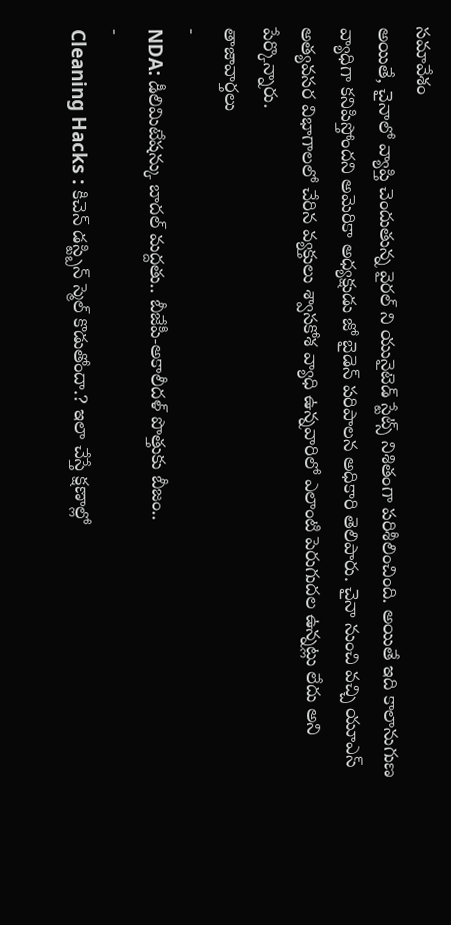సమావేశం
అయితే, చైనాలో వ్యాప్తి చెందుతున్న వైరల్ ని యునైటెడ్ స్టేట్స్ నిశితంగా పరిశీలించింది. అయితే ఇది కాలానుగుణ వ్యాధిగా కనిపిస్తోందని అమెరికా అధ్యక్షుడు జో బైడెన్ పరిపాలన అధికారి తెలిపారు. చైనా నుంచి వచ్చి యూఎస్ అత్యవసర విభాగాలలో చేరిన వ్యక్తులు శ్వాసకోశ వ్యాధి ఉన్నవారిలో ఎలాంటి పెరుగుదల ఉన్నట్లు లేదు అని పేర్కొన్నారు.
తాజావార్తలు
-
NDA: డీలిమిటేషన్కు బాదల్ మద్దతు.. బీజేపీ-అకాలీదళ్ పొత్తుకు బీజం..
-
Cleaning Hacks : కిచెన్ డస్ట్బిన్ స్మెల్ కొడుతోందా.? ఇలా చేస్తే క్షణాల్లో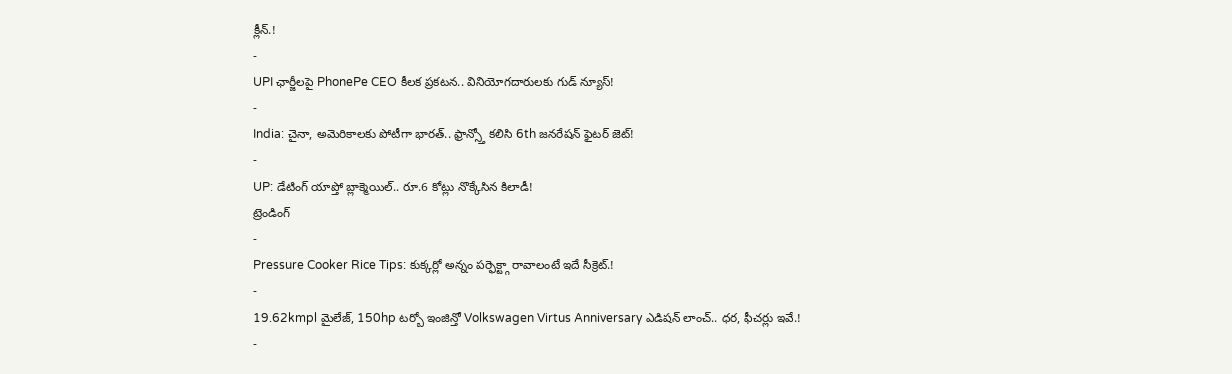క్లీన్.!
-
UPI ఛార్జీలపై PhonePe CEO కీలక ప్రకటన.. వినియోగదారులకు గుడ్ న్యూస్!
-
India: చైనా, అమెరికాలకు పోటీగా భారత్.. ఫ్రాన్స్తో కలిసి 6th జనరేషన్ ఫైటర్ జెట్!
-
UP: డేటింగ్ యాప్తో బ్లాక్మెయిల్.. రూ.6 కోట్లు నొక్కేసిన కిలాడీ!
ట్రెండింగ్
-
Pressure Cooker Rice Tips: కుక్కర్లో అన్నం పర్ఫెక్ట్గా రావాలంటే ఇదే సీక్రెట్.!
-
19.62kmpl మైలేజ్, 150hp టర్బో ఇంజిన్తో Volkswagen Virtus Anniversary ఎడిషన్ లాంచ్.. ధర, ఫీచర్లు ఇవే.!
-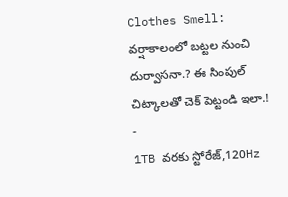Clothes Smell: వర్షాకాలంలో బట్టల నుంచి దుర్వాసనా.? ఈ సింపుల్ చిట్కాలతో చెక్ పెట్టండి ఇలా.!
-
1TB వరకు స్టోరేజ్,120Hz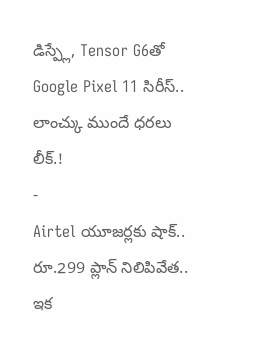డిస్ప్లే, Tensor G6తో Google Pixel 11 సిరీస్.. లాంచ్కు ముందే ధరలు లీక్.!
-
Airtel యూజర్లకు షాక్.. రూ.299 ప్లాన్ నిలిపివేత.. ఇక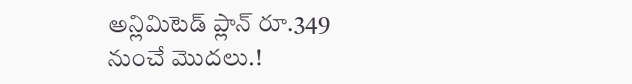అన్లిమిటెడ్ ప్లాన్ రూ.349 నుంచే మొదలు.!